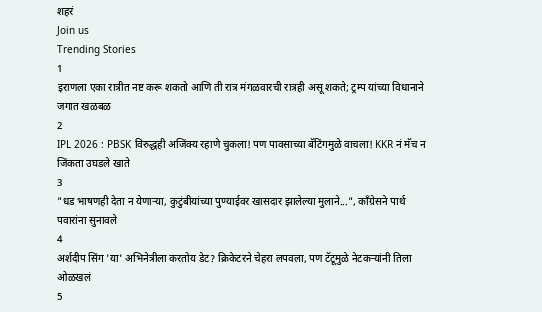शहरं
Join us
Trending Stories
1
इराणला एका रात्रीत नष्ट करू शकतो आणि ती रात्र मंगळवारची रात्रही असू शकते; ट्रम्प यांच्या विधानाने जगात खळबळ
2
IPL 2026 : PBSK विरुद्धही अजिंक्य रहाणे चुकला! पण पावसाच्या बॅटिंगमुळे वाचला! KKR नं मॅच न जिंकता उघडले खाते
3
"धड भाषणही देता न येणाऱ्या, कुटुंबीयांच्या पुण्याईवर खासदार झालेल्या मुलाने...", काँग्रेसने पार्थ पवारांना सुनावले
4
अर्शदीप सिंग 'या' अभिनेत्रीला करतोय डेट? क्रिकेटरने चेहरा लपवला, पण टॅटूमुळे नेटकऱ्यांनी तिला ओळखलं
5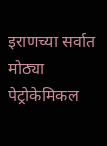इराणच्या सर्वात मोठ्या पेट्रोकेमिकल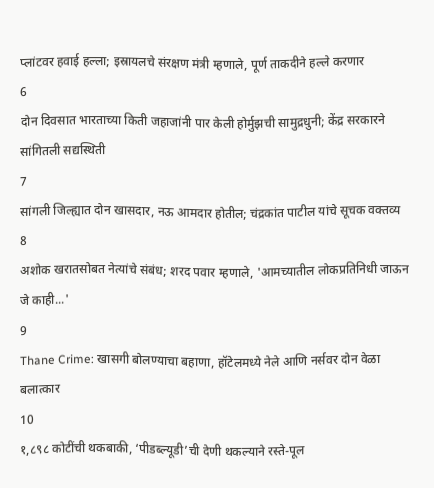प्लांटवर हवाई हल्ला; इस्रायलचे संरक्षण मंत्री म्हणाले, पूर्ण ताकदीने हल्ले करणार
6
दोन दिवसात भारताच्या किती जहाजांनी पार केली होर्मुझची सामुद्रधुनी; केंद्र सरकारने सांगितली सद्यस्थिती
7
सांगली जिल्ह्यात दोन खासदार, नऊ आमदार होतील; चंद्रकांत पाटील यांचे सूचक वक्तव्य
8
अशोक खरातसोबत नेत्यांचे संबंध; शरद पवार म्हणाले, 'आमच्यातील लोकप्रतिनिधी जाऊन जे काही...'
9
Thane Crime: खासगी बोलण्याचा बहाणा, हॉटेलमध्ये नेले आणि नर्सवर दोन वेळा बलात्कार
10
१,८९८ कोटींची थकबाकी, ‘पीडब्ल्यूडी’ची देणी थकल्याने रस्ते-पूल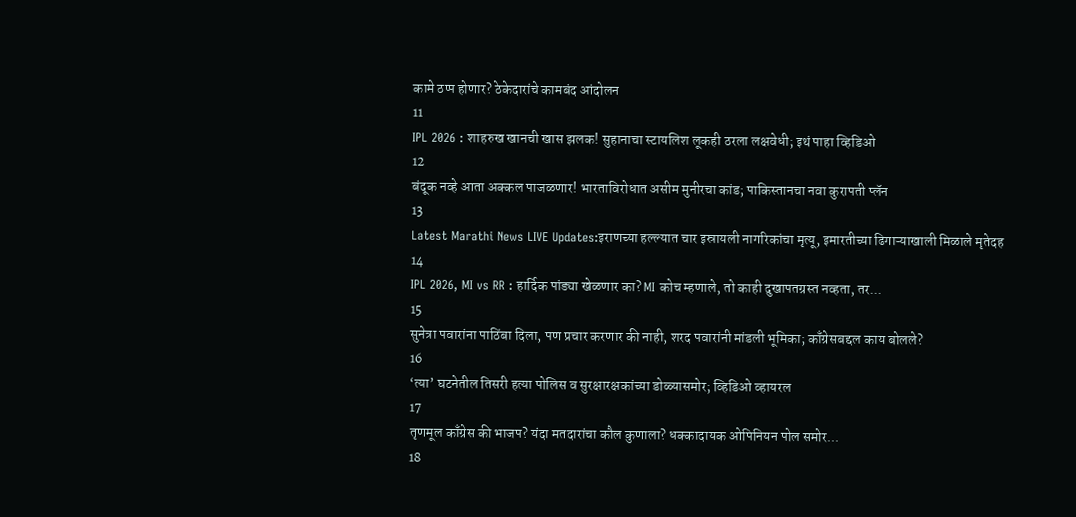कामे ठप्प होणार? ठेकेदारांचे कामबंद आंदोलन
11
IPL 2026 : शाहरुख खानची खास झलक! सुहानाचा स्टायलिश लूकही ठरला लक्षवेधी; इथं पाहा व्हिडिओ
12
बंदूक नव्हे आता अक्कल पाजळणार! भारताविरोधात असीम मुनीरचा कांड; पाकिस्तानचा नवा कुरापती प्लॅन
13
Latest Marathi News LIVE Updates:इराणच्या हल्ल्यात चार इस्रायली नागरिकांचा मृत्यू, इमारतीच्या ढिगाऱ्याखाली मिळाले मृतेदह
14
IPL 2026, MI vs RR : हार्दिक पांड्या खेळणार का? MI कोच म्हणाले, तो काही दुखापतग्रस्त नव्हता, तर...
15
सुनेत्रा पवारांना पाठिंबा दिला, पण प्रचार करणार की नाही, शरद पवारांनी मांडली भूमिका; काँग्रेसबद्दल काय बोलले?
16
‘त्या’ घटनेतील तिसरी हत्या पोलिस व सुरक्षारक्षकांच्या डोळ्यासमोर; व्हिडिओ व्हायरल
17
तृणमूल काँग्रेस की भाजप? यंदा मतदारांचा कौल कुणाला? धक्कादायक ओपिनियन पोल समोर...
18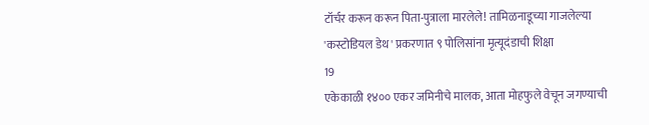टॉर्चर करून करून पिता-पुत्राला मारलेले! तामिळनाडूच्या गाजलेल्या 'कस्टोडियल डेथ' प्रकरणात ९ पोलिसांना मृत्यूदंडाची शिक्षा
19
एकेकाळी १४०० एकर जमिनीचे मालक, आता मोहफुले वेचून जगण्याची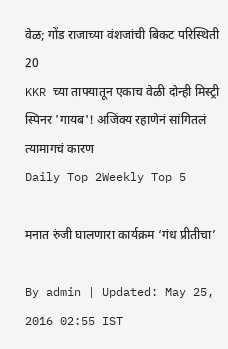वेळ; गोंड राजाच्या वंशजांची बिकट परिस्थिती
20
KKR च्या ताफ्यातून एकाच वेळी दोन्ही मिस्ट्री स्पिनर 'गायब'! अजिंक्य रहाणेनं सांगितलं त्यामागचं कारण
Daily Top 2Weekly Top 5

मनात रुंजी घालणारा कार्यक्रम ‘गंध प्रीतीचा’

By admin | Updated: May 25, 2016 02:55 IST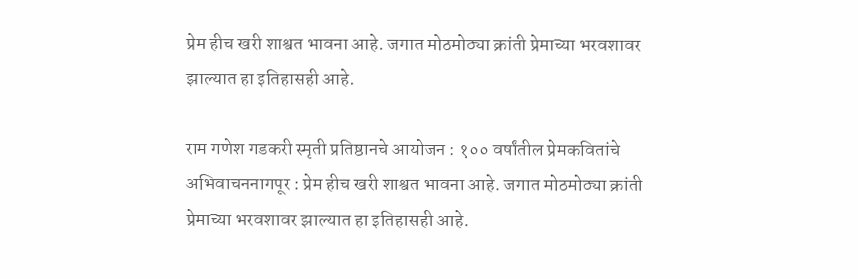प्रेम हीच खरी शाश्वत भावना आहे. जगात मोठमोठ्या क्रांती प्रेमाच्या भरवशावर झाल्यात हा इतिहासही आहे.

राम गणेश गडकरी स्मृती प्रतिष्ठानचे आयोजन : १०० वर्षांतील प्रेमकवितांचे अभिवाचननागपूर : प्रेम हीच खरी शाश्वत भावना आहे. जगात मोठमोठ्या क्रांती प्रेमाच्या भरवशावर झाल्यात हा इतिहासही आहे.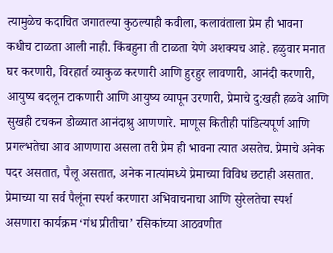त्यामुळेच कदाचित जगातल्या कुठल्याही कवीला, कलावंताला प्रेम ही भावना कधीच टाळता आली नाही. किंबहुना ती टाळता येणे अशक्यच आहे. हळुवार मनात घर करणारी, विरहार्त व्याकुळ करणारी आणि हुरहुर लावणारी, आनंदी करणारी, आयुष्य बदलून टाकणारी आणि आयुष्य व्यापून उरणारी, प्रेमाचे दु:खही हळवे आणि सुखही टचकन डोळ्यात आनंदाश्रु आणणारे. माणूस कितीही पांडित्यपूर्ण आणि प्रगल्भतेचा आव आणणारा असला तरी प्रेम ही भावना त्यात असतेच. प्रेमाचे अनेक पदर असतात, पैलू असतात, अनेक नात्यांमध्ये प्रेमाच्या विविध छटाही असतात. प्रेमाच्या या सर्व पैलूंना स्पर्श करणारा अभिवाचनाचा आणि सुरेलतेचा स्पर्श असणारा कार्यक्रम ‘गंध प्रीतीचा’ रसिकांच्या आठवणीत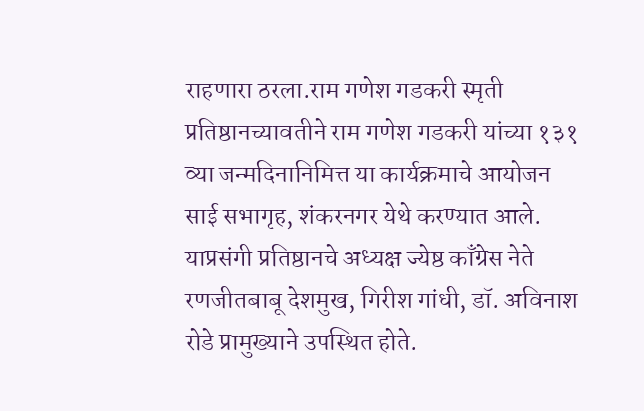राहणारा ठरला.राम गणेश गडकरी स्मृती प्रतिष्ठानच्यावतीने राम गणेश गडकरी यांच्या १३१ व्या जन्मदिनानिमित्त या कार्यक्रमाचे आयोजन साई सभागृह, शंकरनगर येथे करण्यात आले. याप्रसंगी प्रतिष्ठानचे अध्यक्ष ज्येष्ठ काँग्रेस नेते रणजीतबाबू देशमुख, गिरीश गांधी, डॉ. अविनाश रोडे प्रामुख्याने उपस्थित होते.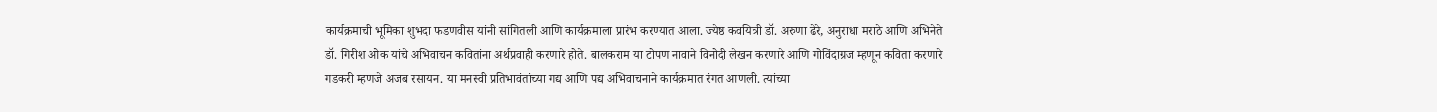कार्यक्रमाची भूमिका शुभदा फडणवीस यांनी सांगितली आणि कार्यक्रमाला प्रारंभ करण्यात आला. ज्येष्ठ कवयित्री डॉ. अरुणा ढेरे, अनुराधा मराठे आणि अभिनेते डॉ. गिरीश ओक यांचे अभिवाचन कवितांना अर्थप्रवाही करणारे होते. बालकराम या टोपण नावाने विनोदी लेखन करणारे आणि गोविंदाग्रज म्हणून कविता करणारे गडकरी म्हणजे अजब रसायन. या मनस्वी प्रतिभावंतांच्या गद्य आणि पद्य अभिवाचनाने कार्यक्रमात रंगत आणली. त्यांच्या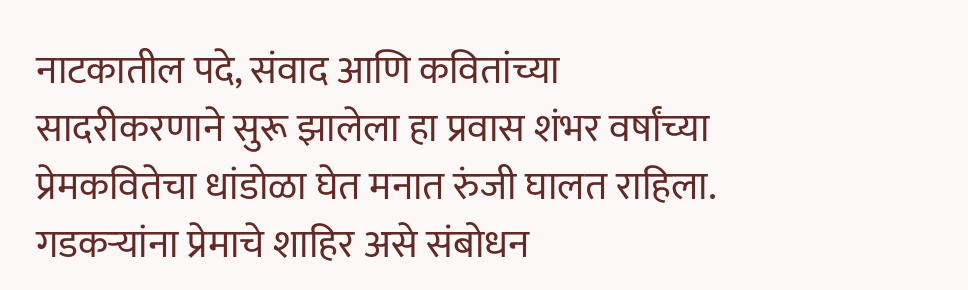नाटकातील पदे, संवाद आणि कवितांच्या सादरीकरणाने सुरू झालेला हा प्रवास शंभर वर्षांच्या प्रेमकवितेचा धांडोळा घेत मनात रुंजी घालत राहिला. गडकऱ्यांना प्रेमाचे शाहिर असे संबोधन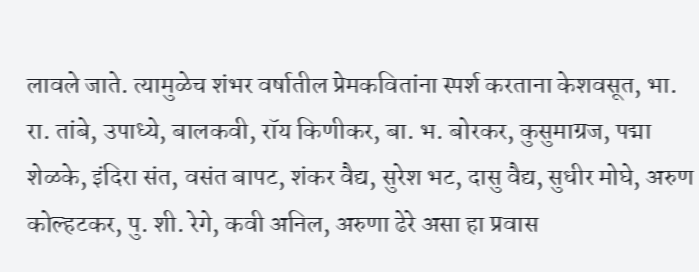लावले जाते. त्यामुळेच शंभर वर्षातील प्रेमकवितांना स्पर्श करताना केशवसूत, भा. रा. तांबे, उपाध्ये, बालकवी, रॉय किणीकर, बा. भ. बोरकर, कुसुमाग्रज, पद्मा शेळके, इंदिरा संत, वसंत बापट, शंकर वैद्य, सुरेश भट, दासु वैद्य, सुधीर मोघे, अरुण कोल्हटकर, पु. शी. रेगे, कवी अनिल, अरुणा ढेरे असा हा प्रवास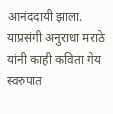आनंददायी झाला. याप्रसंगी अनुराधा मराठे यांनी काही कविता गेय स्वरुपात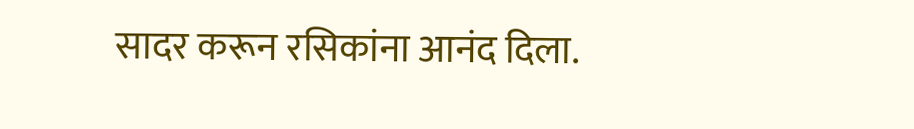सादर करून रसिकांना आनंद दिला.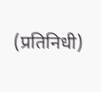(प्रतिनिधी)